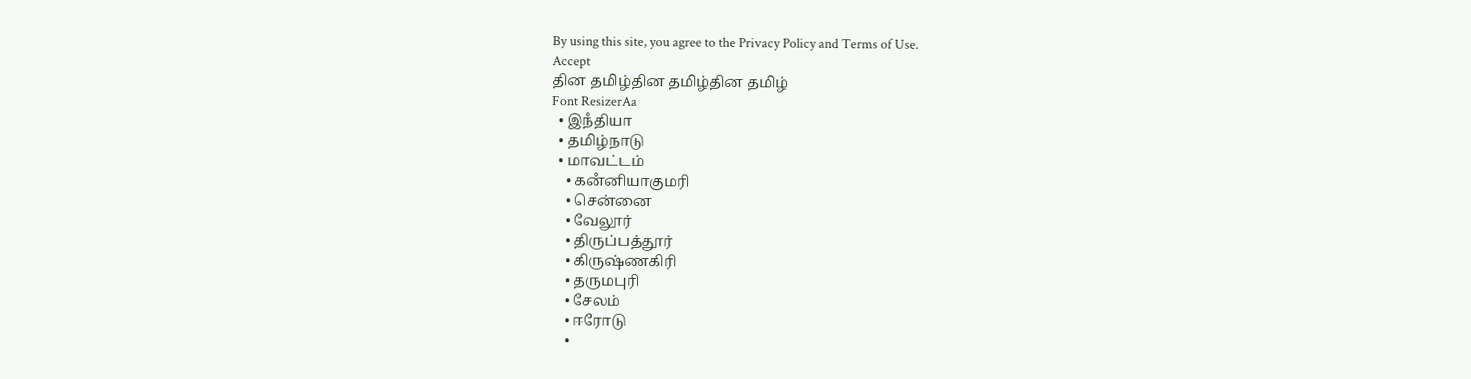By using this site, you agree to the Privacy Policy and Terms of Use.
Accept
தின தமிழ்தின தமிழ்தின தமிழ்
Font ResizerAa
  • இநஂதியா
  • தமிழ்நாடு
  • மாவட்டம்
    • கனஂனியாகுமரி
    • சென்னை
    • வேலூர்
    • திருப்பத்தூர்
    • கிருஷ்ணகிரி
    • தருமபுரி
    • சேலம்
    • ஈரோடு
    •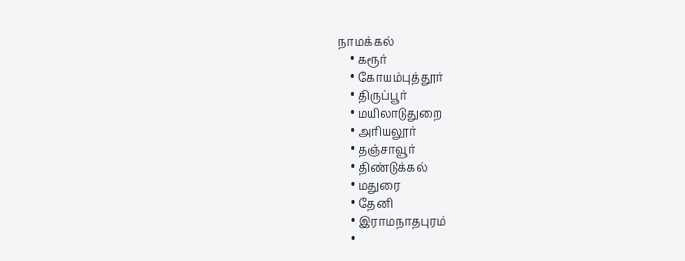நாமக்கல்
    • கரூர்
    • கோயம்புத்தூர்
    • திருப்பூர்
    • மயிலாடுதுறை
    • அரியலூர்
    • தஞ்சாவூர்
    • திண்டுக்கல்
    • மதுரை
    • தேனி
    • இராமநாதபுரம்
    •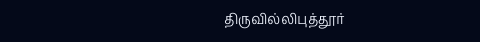திருவில்லிபுத்தூர்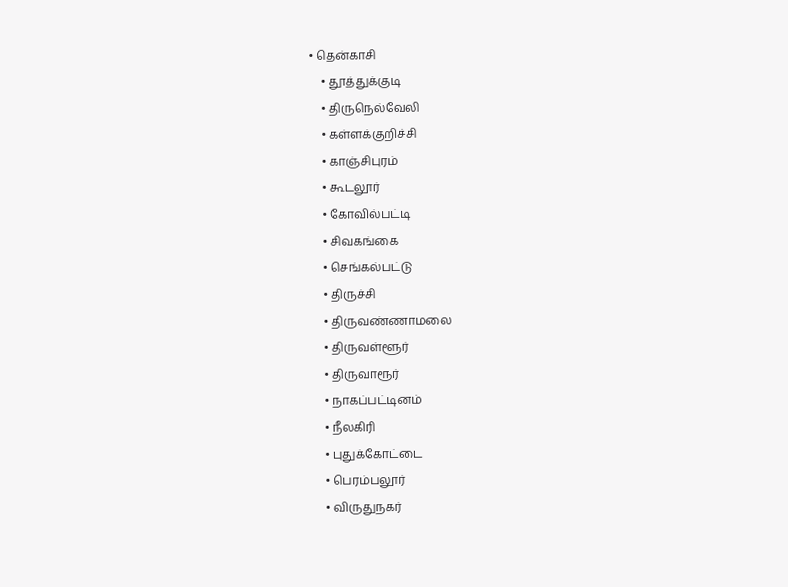• தென்காசி
    • தூத்துக்குடி
    • திருநெல்வேலி
    • கள்ளக்குறிச்சி
    • காஞ்சிபுரம்
    • கூடலூர்
    • கோவில்பட்டி
    • சிவகங்கை
    • செங்கல்பட்டு
    • திருச்சி
    • திருவண்ணாமலை
    • திருவள்ளூர்
    • திருவாரூர்
    • நாகப்பட்டினம்
    • நீலகிரி
    • புதுக்கோட்டை
    • பெரம்பலூர்
    • விருதுநகர்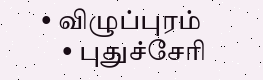• விழுப்புரம்
    • புதுச்சேரி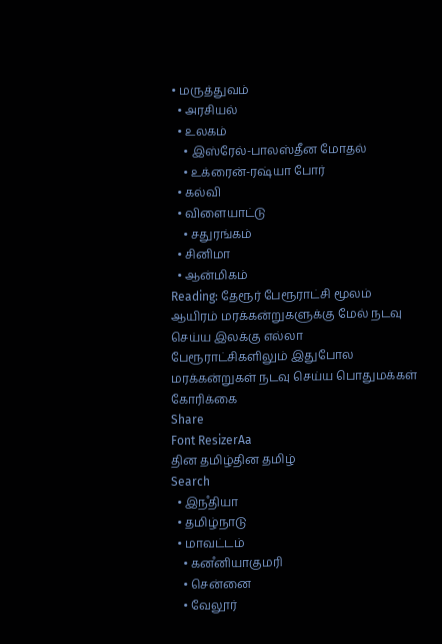• மருத்துவம்
  • அரசியல்
  • உலகம்
    • இஸ்ரேல்-பாலஸ்தீன மோதல்
    • உக்ரைன்-ரஷ்யா போர்
  • கல்வி
  • விளையாட்டு
    • சதுரங்கம்
  • சினிமா
  • ஆன்மிகம்
Reading: தேரூர் பேரூராட்சி மூலம் ஆயிரம் மரக்கன்றுகளுக்கு மேல் நடவு செய்ய இலக்கு எல்லா பேரூராட்சிகளிலும் இதுபோல மரக்கன்றுகள் நடவு செய்ய பொதுமக்கள் கோரிக்கை
Share
Font ResizerAa
தின தமிழ்தின தமிழ்
Search
  • இநஂதியா
  • தமிழ்நாடு
  • மாவட்டம்
    • கனஂனியாகுமரி
    • சென்னை
    • வேலூர்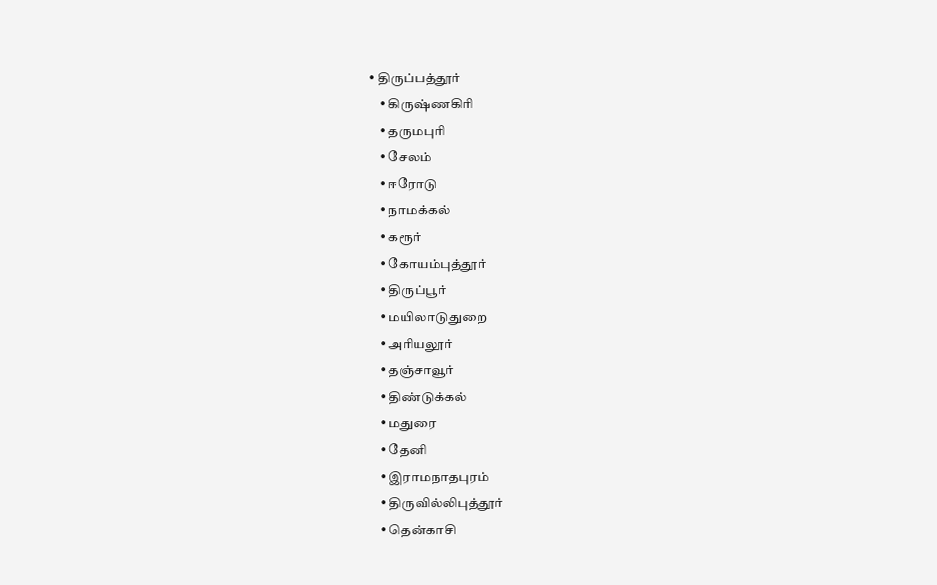• திருப்பத்தூர்
    • கிருஷ்ணகிரி
    • தருமபுரி
    • சேலம்
    • ஈரோடு
    • நாமக்கல்
    • கரூர்
    • கோயம்புத்தூர்
    • திருப்பூர்
    • மயிலாடுதுறை
    • அரியலூர்
    • தஞ்சாவூர்
    • திண்டுக்கல்
    • மதுரை
    • தேனி
    • இராமநாதபுரம்
    • திருவில்லிபுத்தூர்
    • தென்காசி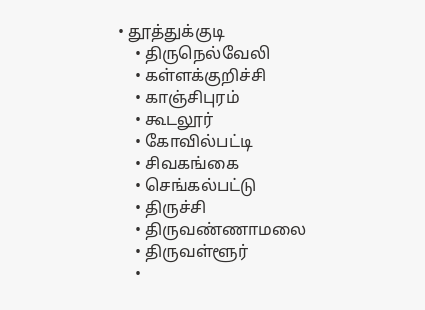• தூத்துக்குடி
    • திருநெல்வேலி
    • கள்ளக்குறிச்சி
    • காஞ்சிபுரம்
    • கூடலூர்
    • கோவில்பட்டி
    • சிவகங்கை
    • செங்கல்பட்டு
    • திருச்சி
    • திருவண்ணாமலை
    • திருவள்ளூர்
    •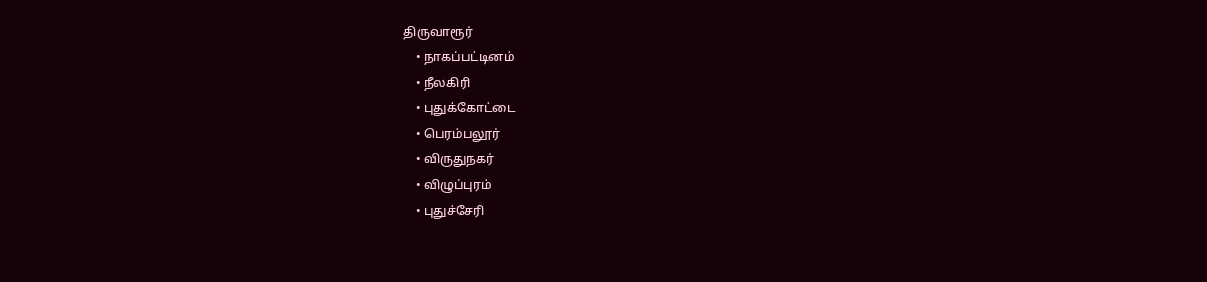திருவாரூர்
    • நாகப்பட்டினம்
    • நீலகிரி
    • புதுக்கோட்டை
    • பெரம்பலூர்
    • விருதுநகர்
    • விழுப்புரம்
    • புதுச்சேரி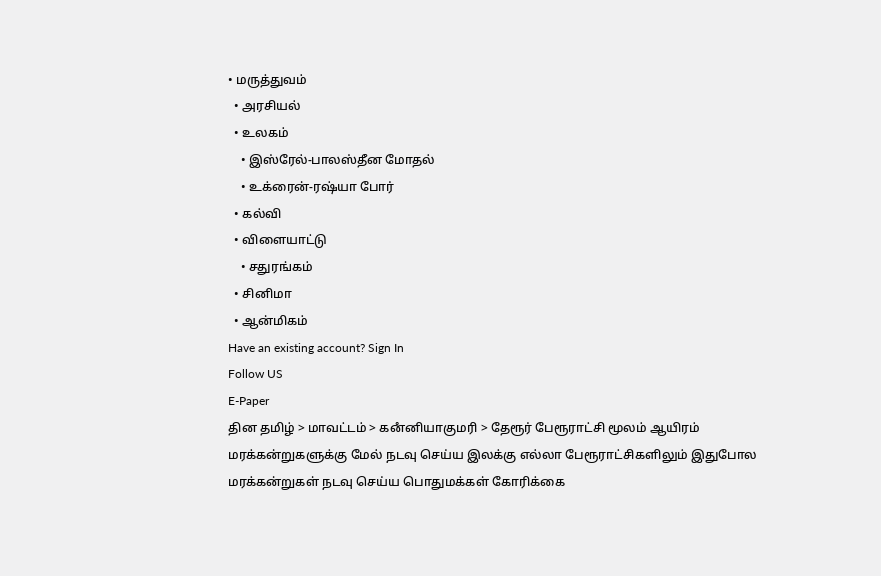• மருத்துவம்
  • அரசியல்
  • உலகம்
    • இஸ்ரேல்-பாலஸ்தீன மோதல்
    • உக்ரைன்-ரஷ்யா போர்
  • கல்வி
  • விளையாட்டு
    • சதுரங்கம்
  • சினிமா
  • ஆன்மிகம்
Have an existing account? Sign In
Follow US
E-Paper
தின தமிழ் > மாவட்டம் > கனஂனியாகுமரி > தேரூர் பேரூராட்சி மூலம் ஆயிரம் மரக்கன்றுகளுக்கு மேல் நடவு செய்ய இலக்கு எல்லா பேரூராட்சிகளிலும் இதுபோல மரக்கன்றுகள் நடவு செய்ய பொதுமக்கள் கோரிக்கை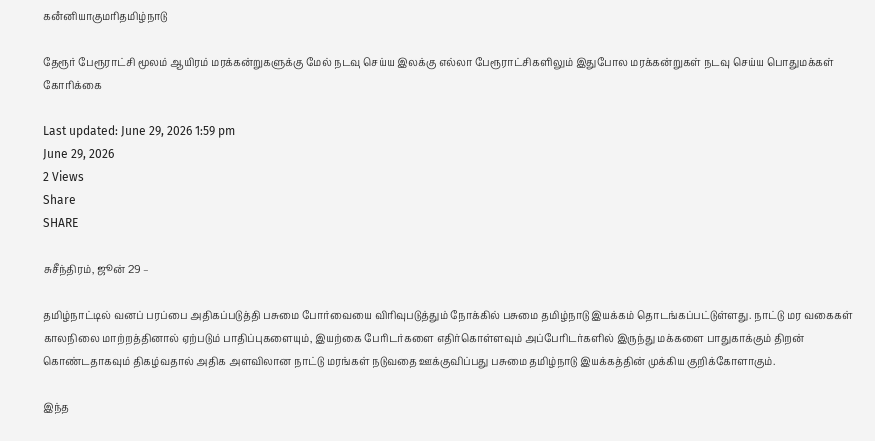கனஂனியாகுமரிதமிழ்நாடு

தேரூர் பேரூராட்சி மூலம் ஆயிரம் மரக்கன்றுகளுக்கு மேல் நடவு செய்ய இலக்கு எல்லா பேரூராட்சிகளிலும் இதுபோல மரக்கன்றுகள் நடவு செய்ய பொதுமக்கள் கோரிக்கை

Last updated: June 29, 2026 1:59 pm
June 29, 2026
2 Views
Share
SHARE

சுசீந்திரம், ஜூன் 29 –

தமிழ்நாட்டில் வனப் பரப்பை அதிகப்படுத்தி பசுமை போர்வையை விரிவுபடுத்தும் நோக்கில் பசுமை தமிழ்நாடு இயக்கம் தொடங்கப்பட்டுள்ளது. நாட்டு மர வகைகள் காலநிலை மாற்றத்தினால் ஏற்படும் பாதிப்புகளையும், இயற்கை பேரிடர்களை எதிர்கொள்ளவும் அப்பேரிடர்களில் இருந்து மக்களை பாதுகாக்கும் திறன் கொண்டதாகவும் திகழ்வதால் அதிக அளவிலான நாட்டு மரங்கள் நடுவதை ஊக்குவிப்பது பசுமை தமிழ்நாடு இயக்கத்தின் முக்கிய குறிக்கோளாகும்.

இந்த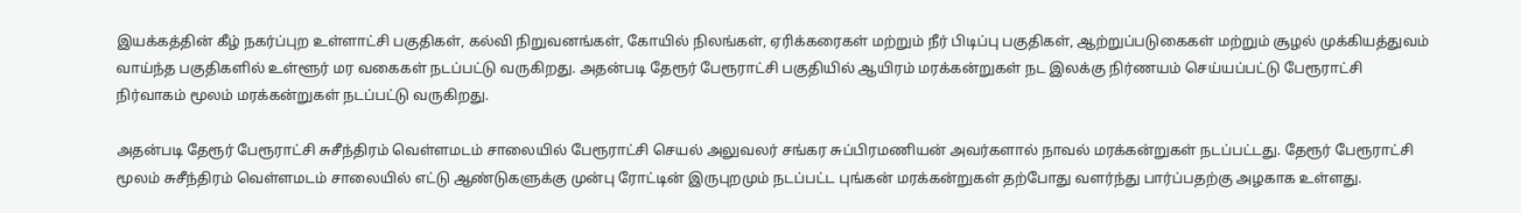இயக்கத்தின் கீழ் நகர்ப்புற உள்ளாட்சி பகுதிகள், கல்வி நிறுவனங்கள், கோயில் நிலங்கள், ஏரிக்கரைகள் மற்றும் நீர் பிடிப்பு பகுதிகள், ஆற்றுப்படுகைகள் மற்றும் சூழல் முக்கியத்துவம் வாய்ந்த பகுதிகளில் உள்ளூர் மர வகைகள் நடப்பட்டு வருகிறது. அதன்படி தேரூர் பேரூராட்சி பகுதியில் ஆயிரம் மரக்கன்றுகள் நட இலக்கு நிர்ணயம் செய்யப்பட்டு பேரூராட்சி நிர்வாகம் மூலம் மரக்கன்றுகள் நடப்பட்டு வருகிறது.

அதன்படி தேரூர் பேரூராட்சி சுசீந்திரம் வெள்ளமடம் சாலையில் பேரூராட்சி செயல் அலுவலர் சங்கர சுப்பிரமணியன் அவர்களால் நாவல் மரக்கன்றுகள் நடப்பட்டது. தேரூர் பேரூராட்சி மூலம் சுசீந்திரம் வெள்ளமடம் சாலையில் எட்டு ஆண்டுகளுக்கு முன்பு ரோட்டின் இருபுறமும் நடப்பட்ட புங்கன் மரக்கன்றுகள் தற்போது வளர்ந்து பார்ப்பதற்கு அழகாக உள்ளது.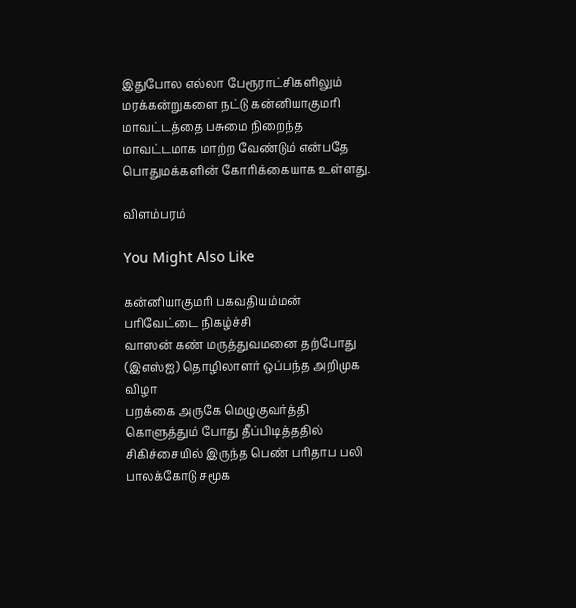இதுபோல எல்லா பேரூராட்சிகளிலும் மரக்கன்றுகளை நட்டு கன்னியாகுமரி மாவட்டத்தை பசுமை நிறைந்த மாவட்டமாக மாற்ற வேண்டும் என்பதே பொதுமக்களின் கோரிக்கையாக உள்ளது.

விளம்பரம்

You Might Also Like

கன்னியாகுமரி பகவதியம்மன் பரிவேட்டை நிகழ்ச்சி
வாஸன் கண் மருத்துவமனை தற்போது (இஎஸ்ஐ) தொழிலாளர் ஒப்பந்த அறிமுக விழா
பறக்கை அருகே மெழுகுவர்த்தி கொளுத்தும் போது தீப்பிடித்ததில் சிகிச்சையில் இருந்த பெண் பரிதாப பலி
பாலக்கோடு சமூக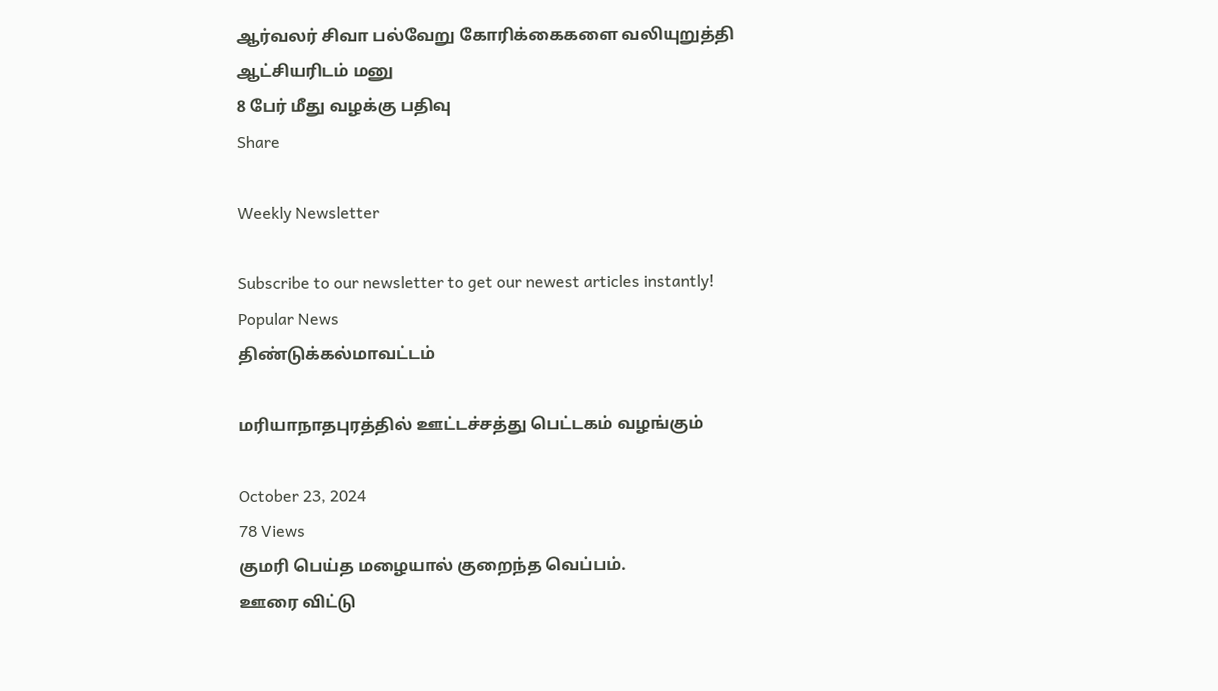ஆர்வலர் சிவா பல்வேறு கோரிக்கைகளை வலியுறுத்தி ஆட்சியரிடம் மனு
8 பேர் மீது வழக்கு பதிவு
Share

Weekly Newsletter

Subscribe to our newsletter to get our newest articles instantly!
Popular News
திண்டுக்கல்மாவட்டம்

மரியாநாதபுரத்தில் ஊட்டச்சத்து பெட்டகம் வழங்கும்

October 23, 2024
78 Views
குமரி பெய்த மழையால் குறைந்த வெப்பம்.
ஊரை விட்டு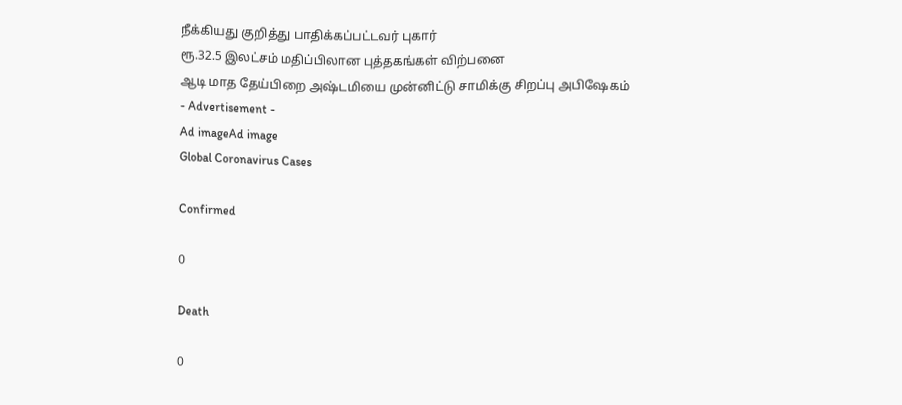நீக்கியது குறித்து பாதிக்கப்பட்டவர் புகார்
ரூ.32.5 இலட்சம் மதிப்பிலான புத்தகங்கள் விற்பனை
ஆடி மாத தேய்பிறை அஷ்டமியை முன்னிட்டு சாமிக்கு சிறப்பு அபிஷேகம்
- Advertisement -
Ad imageAd image
Global Coronavirus Cases

Confirmed

0

Death

0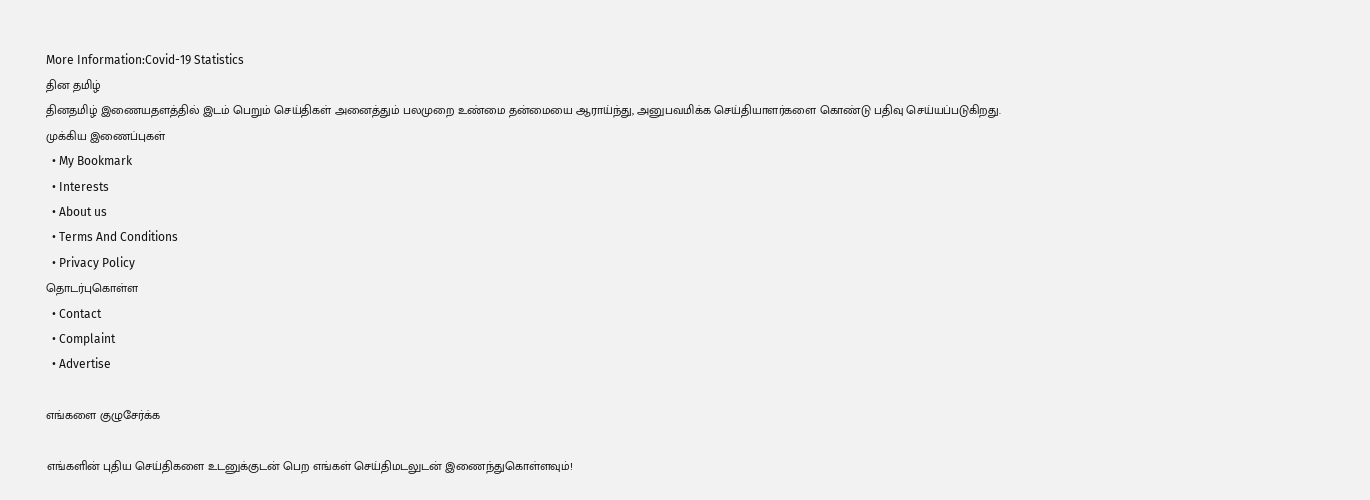More Information:Covid-19 Statistics
தின தமிழ்
தினதமிழ் இணையதளத்தில் இடம் பெறும் செய்திகள் அனைத்தும் பலமுறை உண்மை தன்மையை ஆராய்ந்து, அனுபவமிக்க செய்தியாளர்களை கொண்டு பதிவு செய்யப்படுகிறது.
முக்கிய இணைப்புகள்
  • My Bookmark
  • Interests
  • About us
  • Terms And Conditions
  • Privacy Policy
தொடர்புகொள்ள
  • Contact
  • Complaint
  • Advertise

எங்களை குழுசேர்க்க

எங்களின் புதிய செய்திகளை உடனுக்குடன் பெற எங்கள் செய்திமடலுடன் இணைந்துகொள்ளவும்!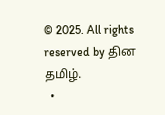© 2025. All rights reserved by தின தமிழ்.
  •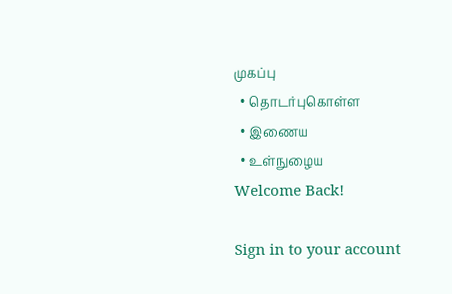முகப்பு
  • தொடர்புகொள்ள
  • இணைய
  • உள்நுழைய
Welcome Back!

Sign in to your account